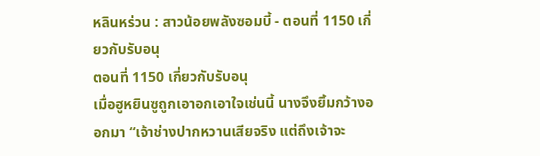หลินหร่วน : สาวน้อยพลังซอมบี้ - ตอนที่ 1150 เกี่ยวกับรับอนุ
ตอนที่ 1150 เกี่ยวกับรับอนุ
เมื่อฮูหยินซูถูกเอาอกเอาใจเช่นนี้ นางจึงยิ้มกว้างออกมา “เจ้าช่างปากหวานเสียจริง แต่ถึงเจ้าจะ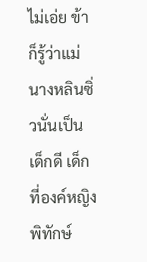ไม่เอ่ย ข้าก็รู้ว่าแม่นางหลินซิ่วนั่นเป็นเด็กดี เด็กที่องค์หญิงพิทักษ์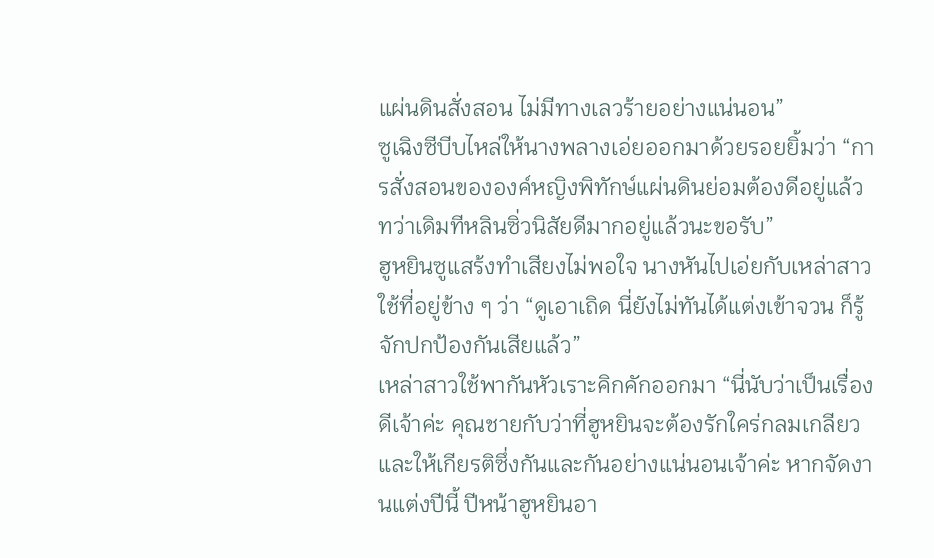แผ่นดินสั่งสอน ไม่มีทางเลวร้ายอย่างแน่นอน”
ซูเฉิงซีบีบไหล่ให้นางพลางเอ่ยออกมาด้วยรอยยิ้มว่า “การสั่งสอนขององค์หญิงพิทักษ์แผ่นดินย่อมต้องดีอยู่แล้ว ทว่าเดิมทีหลินซิ่วนิสัยดีมากอยู่แล้วนะขอรับ”
ฮูหยินซูแสร้งทำเสียงไม่พอใจ นางหันไปเอ่ยกับเหล่าสาวใช้ที่อยู่ข้าง ๆ ว่า “ดูเอาเถิด นี่ยังไม่ทันได้แต่งเข้าจวน ก็รู้จักปกป้องกันเสียแล้ว”
เหล่าสาวใช้พากันหัวเราะคิกคักออกมา “นี่นับว่าเป็นเรื่องดีเจ้าค่ะ คุณชายกับว่าที่ฮูหยินจะต้องรักใคร่กลมเกลียวและให้เกียรติซึ่งกันและกันอย่างแน่นอนเจ้าค่ะ หากจัดงานแต่งปีนี้ ปีหน้าฮูหยินอา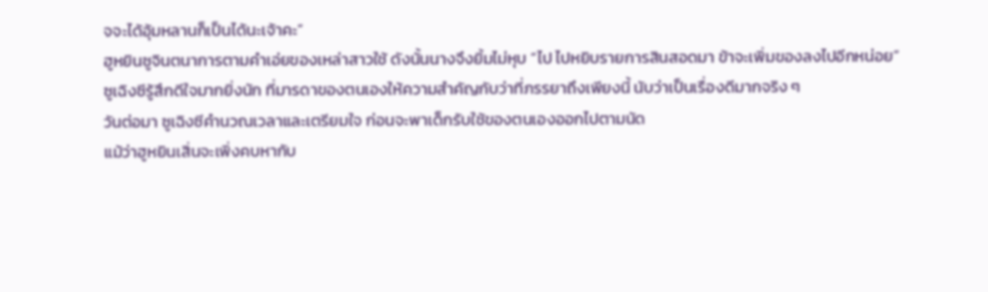จจะได้อุ้มหลานก็เป็นได้นะเจ้าคะ”
ฮูหยินซูจินตนาการตามคำเอ่ยของเหล่าสาวใช้ ดังนั้นนางจึงยิ้มไม่หุบ “ไป ไปหยิบรายการสินสอดมา ข้าจะเพิ่มของลงไปอีกหน่อย”
ซูเฉิงซีรู้สึกดีใจมากยิ่งนัก ที่มารดาของตนเองให้ความสำคัญกับว่าที่ภรรยาถึงเพียงนี้ นับว่าเป็นเรื่องดีมากจริง ๆ
วันต่อมา ซูเฉิงซีคำนวณเวลาและเตรียมใจ ก่อนจะพาเด็กรับใช้ของตนเองออกไปตามนัด
แม้ว่าฮูหยินเสิ่นจะเพิ่งคบหากับ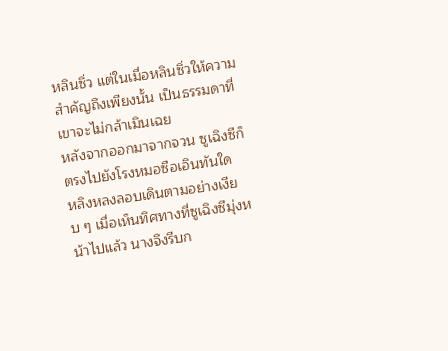หลินซิ่ว แต่ในเมื่อหลินซิ่วให้ความสำคัญถึงเพียงนั้น เป็นธรรมดาที่เขาจะไม่กล้าเมินเฉย
หลังจากออกมาจากจวน ซูเฉิงซีก็ตรงไปยังโรงหมอซือเอินทันใด
หลิงหลงลอบเดินตามอย่างเงียบ ๆ เมื่อเห็นทิศทางที่ซูเฉิงซีมุ่งหน้าไปแล้ว นางจึงรีบก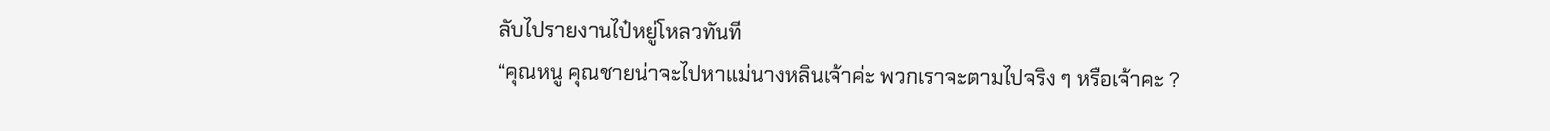ลับไปรายงานไป๋หยู่โหลวทันที
“คุณหนู คุณชายน่าจะไปหาแม่นางหลินเจ้าค่ะ พวกเราจะตามไปจริง ๆ หรือเจ้าคะ ?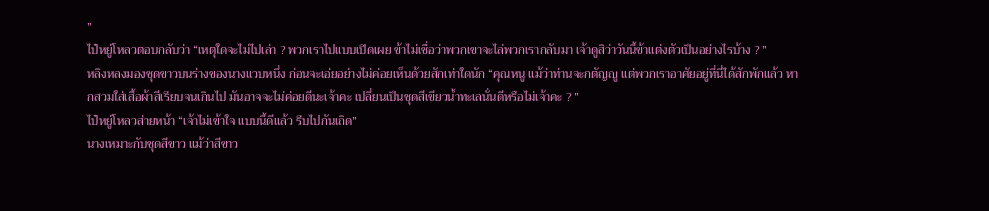”
ไป๋หยู่โหลวตอบกลับว่า “เหตุใดจะไม่ไปเล่า ? พวกเราไปแบบเปิดเผย ข้าไม่เชื่อว่าพวกเขาจะไล่พวกเรากลับมา เจ้าดูสิว่าวันนี้ข้าแต่งตัวเป็นอย่างไรบ้าง ? ”
หลิงหลงมองชุดขาวบนร่างของนางแวบหนึ่ง ก่อนจะเอ่ยอย่างไม่ค่อยเห็นด้วยสักเท่าใดนัก “คุณหนู แม้ว่าท่านจะกตัญญู แต่พวกเราอาศัยอยู่ที่นี่ได้สักพักแล้ว หากสวมใส่เสื้อผ้าสีเรียบจนเกินไป มันอาจจะไม่ค่อยดีนะเจ้าคะ เปลี่ยนเป็นชุดสีเขียวน้ำทะเลนั่นดีหรือไม่เจ้าคะ ? ”
ไป๋หยู่โหลวส่ายหน้า “เจ้าไม่เข้าใจ แบบนี้ดีแล้ว รีบไปกันเถิด”
นางเหมาะกับชุดสีขาว แม้ว่าสีขาว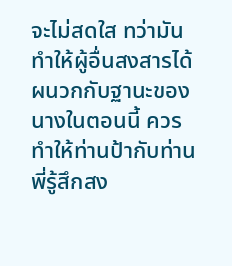จะไม่สดใส ทว่ามันทำให้ผู้อื่นสงสารได้ ผนวกกับฐานะของนางในตอนนี้ ควรทำให้ท่านป้ากับท่านพี่รู้สึกสง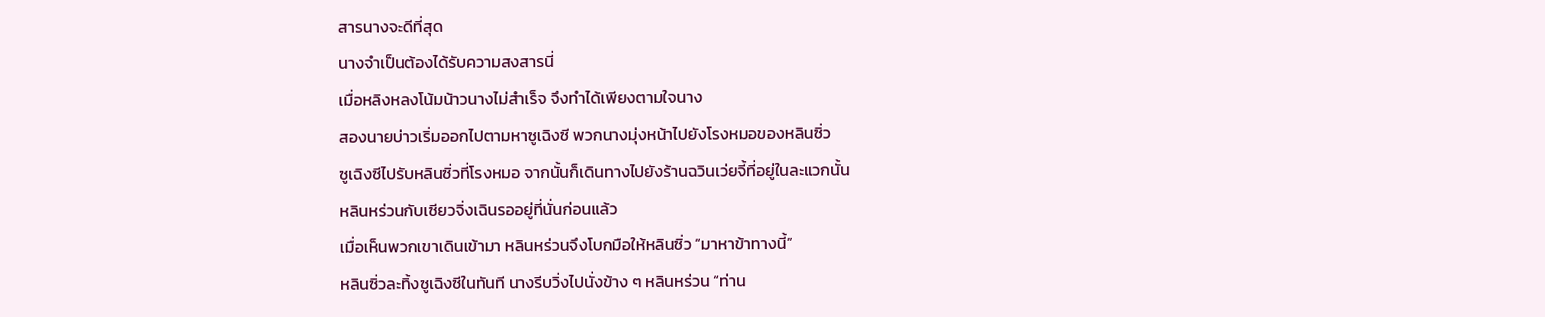สารนางจะดีที่สุด
นางจำเป็นต้องได้รับความสงสารนี่
เมื่อหลิงหลงโน้มน้าวนางไม่สำเร็จ จึงทำได้เพียงตามใจนาง
สองนายบ่าวเริ่มออกไปตามหาซูเฉิงซี พวกนางมุ่งหน้าไปยังโรงหมอของหลินซิ่ว
ซูเฉิงซีไปรับหลินซิ่วที่โรงหมอ จากนั้นก็เดินทางไปยังร้านฉวินเว่ยจี้ที่อยู่ในละแวกนั้น
หลินหร่วนกับเซียวจิ่งเฉินรออยู่ที่นั่นก่อนแล้ว
เมื่อเห็นพวกเขาเดินเข้ามา หลินหร่วนจึงโบกมือให้หลินซิ่ว “มาหาข้าทางนี้”
หลินซิ่วละทิ้งซูเฉิงซีในทันที นางรีบวิ่งไปนั่งข้าง ๆ หลินหร่วน “ท่าน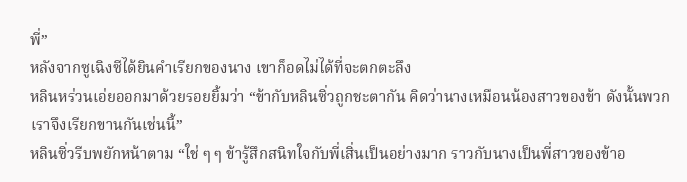พี่”
หลังจากซูเฉิงซีได้ยินคำเรียกของนาง เขาก็อดไม่ได้ที่จะตกตะลึง
หลินหร่วนเอ่ยออกมาด้วยรอยยิ้มว่า “ข้ากับหลินซิ่วถูกชะตากัน คิดว่านางเหมือนน้องสาวของข้า ดังนั้นพวกเราจึงเรียกขานกันเช่นนี้”
หลินซิ่วรีบพยักหน้าตาม “ใช่ ๆ ๆ ข้ารู้สึกสนิทใจกับพี่เสิ่นเป็นอย่างมาก ราวกับนางเป็นพี่สาวของข้าอ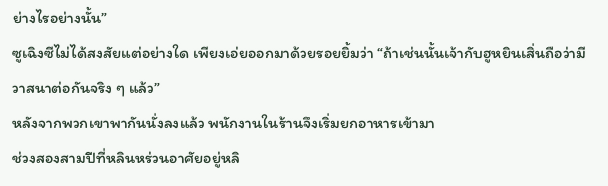ย่างไรอย่างนั้น”
ซูเฉิงซีไม่ได้สงสัยแต่อย่างใด เพียงเอ่ยออกมาด้วยรอยยิ้มว่า “ถ้าเช่นนั้นเจ้ากับฮูหยินเสิ่นถือว่ามีวาสนาต่อกันจริง ๆ แล้ว”
หลังจากพวกเขาพากันนั่งลงแล้ว พนักงานในร้านจึงเริ่มยกอาหารเข้ามา
ช่วงสองสามปีที่หลินหร่วนอาศัยอยู่หลิ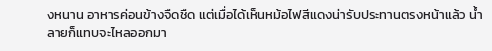งหนาน อาหารค่อนข้างจืดชืด แต่เมื่อได้เห็นหม้อไฟสีแดงน่ารับประทานตรงหน้าแล้ว น้ำลายก็แทบจะไหลออกมา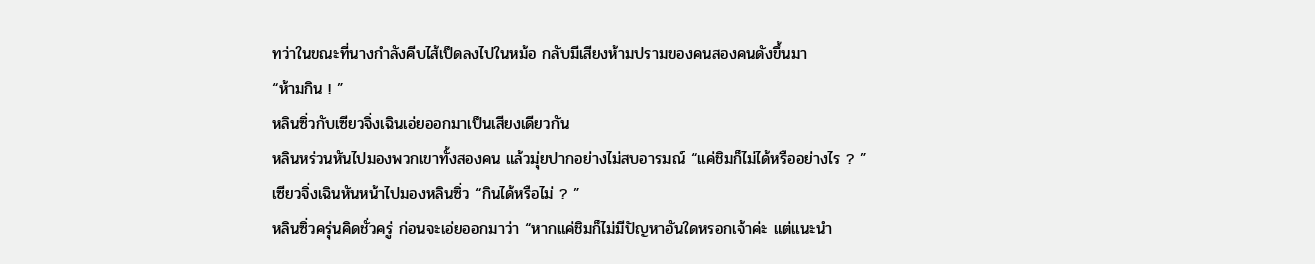ทว่าในขณะที่นางกำลังคีบไส้เป็ดลงไปในหม้อ กลับมีเสียงห้ามปรามของคนสองคนดังขึ้นมา
“ห้ามกิน ! ”
หลินซิ่วกับเซียวจิ่งเฉินเอ่ยออกมาเป็นเสียงเดียวกัน
หลินหร่วนหันไปมองพวกเขาทั้งสองคน แล้วมุ่ยปากอย่างไม่สบอารมณ์ “แค่ชิมก็ไม่ได้หรืออย่างไร ? ”
เซียวจิ่งเฉินหันหน้าไปมองหลินซิ่ว “กินได้หรือไม่ ? ”
หลินซิ่วครุ่นคิดชั่วครู่ ก่อนจะเอ่ยออกมาว่า “หากแค่ชิมก็ไม่มีปัญหาอันใดหรอกเจ้าค่ะ แต่แนะนำ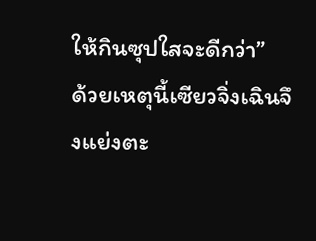ให้กินซุปใสจะดีกว่า”
ด้วยเหตุนี้เซียวจิ่งเฉินจึงแย่งตะ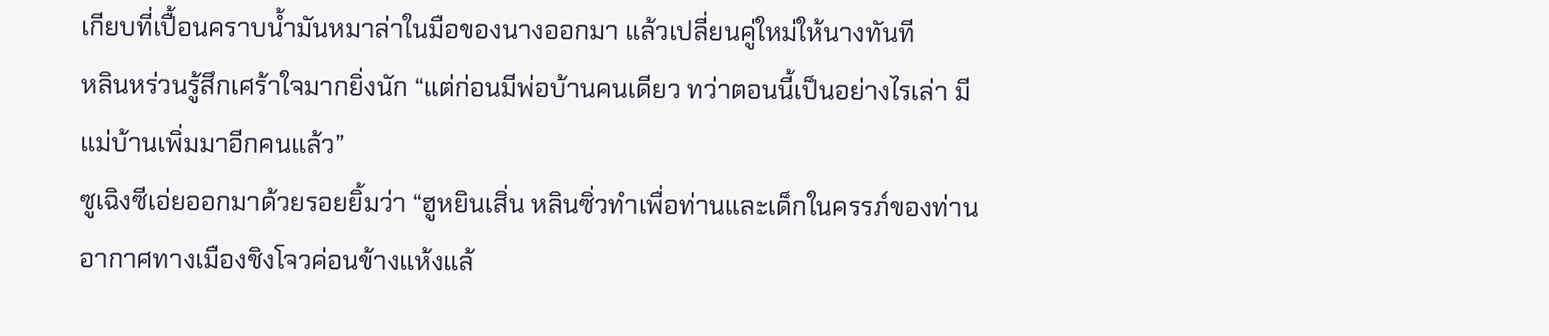เกียบที่เปื้อนคราบน้ำมันหมาล่าในมือของนางออกมา แล้วเปลี่ยนคู่ใหม่ให้นางทันที
หลินหร่วนรู้สึกเศร้าใจมากยิ่งนัก “แต่ก่อนมีพ่อบ้านคนเดียว ทว่าตอนนี้เป็นอย่างไรเล่า มีแม่บ้านเพิ่มมาอีกคนแล้ว”
ซูเฉิงซีเอ่ยออกมาด้วยรอยยิ้มว่า “ฮูหยินเสิ่น หลินซิ่วทำเพื่อท่านและเด็กในครรภ์ของท่าน อากาศทางเมืองชิงโจวค่อนข้างแห้งแล้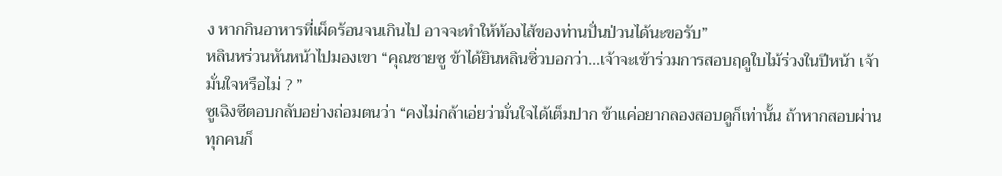ง หากกินอาหารที่เผ็ดร้อนจนเกินไป อาจจะทำให้ท้องไส้ของท่านปั่นป่วนได้นะขอรับ”
หลินหร่วนหันหน้าไปมองเขา “คุณชายซู ข้าได้ยินหลินซิ่วบอกว่า…เจ้าจะเข้าร่วมการสอบฤดูใบไม้ร่วงในปีหน้า เจ้ามั่นใจหรือไม่ ? ”
ซูเฉิงซีตอบกลับอย่างถ่อมตนว่า “คงไม่กล้าเอ่ยว่ามั่นใจได้เต็มปาก ข้าแค่อยากลองสอบดูก็เท่านั้น ถ้าหากสอบผ่าน ทุกคนก็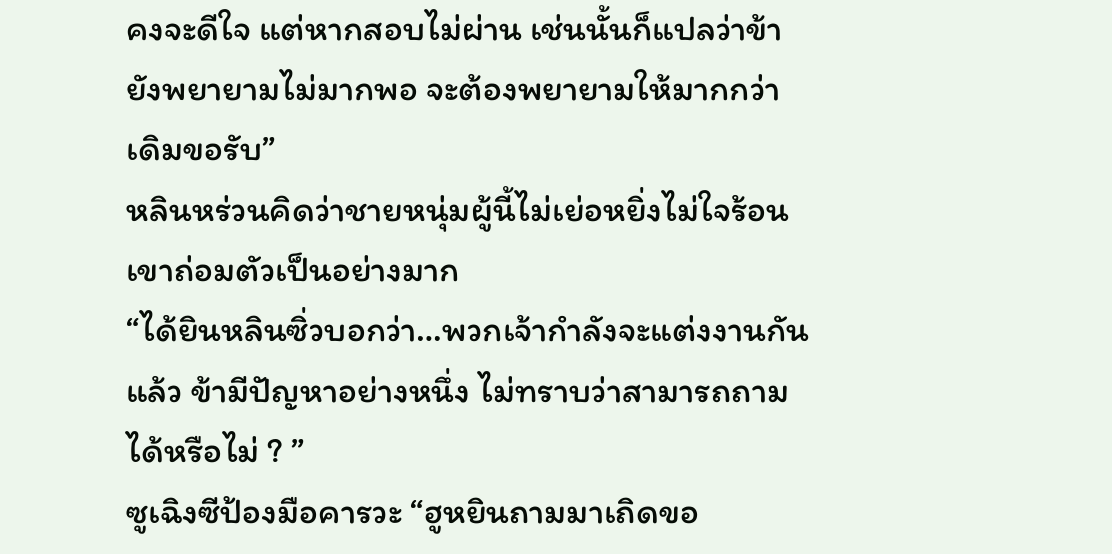คงจะดีใจ แต่หากสอบไม่ผ่าน เช่นนั้นก็แปลว่าข้ายังพยายามไม่มากพอ จะต้องพยายามให้มากกว่าเดิมขอรับ”
หลินหร่วนคิดว่าชายหนุ่มผู้นี้ไม่เย่อหยิ่งไม่ใจร้อน เขาถ่อมตัวเป็นอย่างมาก
“ได้ยินหลินซิ่วบอกว่า…พวกเจ้ากำลังจะแต่งงานกันแล้ว ข้ามีปัญหาอย่างหนึ่ง ไม่ทราบว่าสามารถถามได้หรือไม่ ? ”
ซูเฉิงซีป้องมือคารวะ “ฮูหยินถามมาเถิดขอ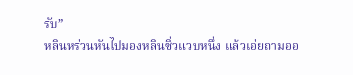รับ”
หลินหร่วนหันไปมองหลินซิ่วแวบหนึ่ง แล้วเอ่ยถามออ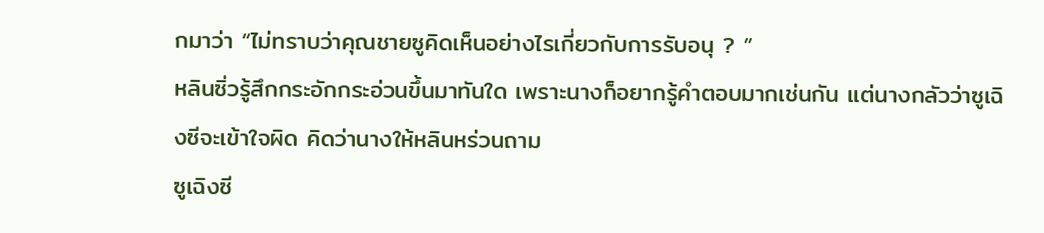กมาว่า “ไม่ทราบว่าคุณชายซูคิดเห็นอย่างไรเกี่ยวกับการรับอนุ ? ”
หลินซิ่วรู้สึกกระอักกระอ่วนขึ้นมาทันใด เพราะนางก็อยากรู้คำตอบมากเช่นกัน แต่นางกลัวว่าซูเฉิงซีจะเข้าใจผิด คิดว่านางให้หลินหร่วนถาม
ซูเฉิงซี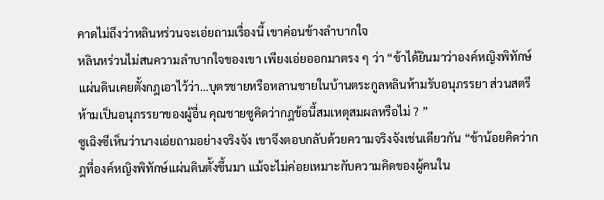คาดไม่ถึงว่าหลินหร่วนจะเอ่ยถามเรื่องนี้ เขาค่อนข้างลำบากใจ
หลินหร่วนไม่สนความลำบากใจของเขา เพียงเอ่ยออกมาตรง ๆ ว่า “ข้าได้ยินมาว่าองค์หญิงพิทักษ์แผ่นดินเคยตั้งกฎเอาไว้ว่า…บุตรชายหรือหลานชายในบ้านตระกูลหลินห้ามรับอนุภรรยา ส่วนสตรีห้ามเป็นอนุภรรยาของผู้อื่น คุณชายซูคิดว่ากฎข้อนี้สมเหตุสมผลหรือไม่ ? ”
ซูเฉิงซีเห็นว่านางเอ่ยถามอย่างจริงจัง เขาจึงตอบกลับด้วยความจริงจังเช่นเดียวกัน “ข้าน้อยคิดว่ากฎที่องค์หญิงพิทักษ์แผ่นดินตั้งขึ้นมา แม้จะไม่ค่อยเหมาะกับความคิดของผู้คนใน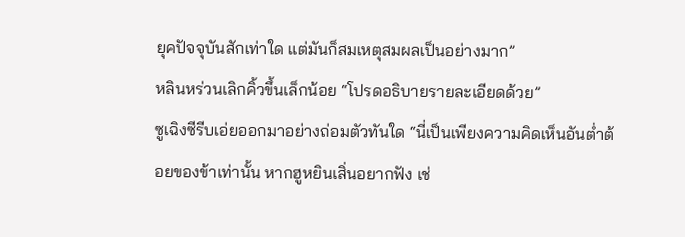ยุคปัจจุบันสักเท่าใด แต่มันก็สมเหตุสมผลเป็นอย่างมาก”
หลินหร่วนเลิกคิ้วขึ้นเล็กน้อย “โปรดอธิบายรายละเอียดด้วย”
ซูเฉิงซีรีบเอ่ยออกมาอย่างถ่อมตัวทันใด “นี่เป็นเพียงความคิดเห็นอันต่ำต้อยของข้าเท่านั้น หากฮูหยินเสิ่นอยากฟัง เช่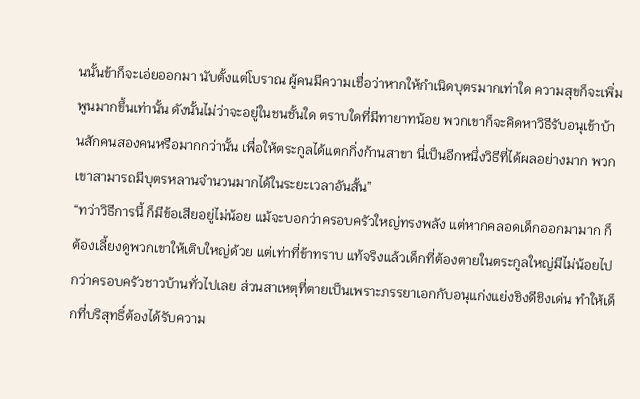นนั้นข้าก็จะเอ่ยออกมา นับตั้งแต่โบราณ ผู้คนมีความเชื่อว่าหากให้กำเนิดบุตรมากเท่าใด ความสุขก็จะเพิ่มพูนมากขึ้นเท่านั้น ดังนั้นไม่ว่าจะอยู่ในชนชั้นใด ตราบใดที่มีทายาทน้อย พวกเขาก็จะคิดหาวิธีรับอนุเข้าบ้านสักคนสองคนหรือมากกว่านั้น เพื่อให้ตระกูลได้แตกกิ่งก้านสาขา นี่เป็นอีกหนึ่งวิธีที่ได้ผลอย่างมาก พวกเขาสามารถมีบุตรหลานจำนวนมากได้ในระยะเวลาอันสั้น”
“ทว่าวิธีการนี้ ก็มีข้อเสียอยู่ไม่น้อย แม้จะบอกว่าครอบครัวใหญ่ทรงพลัง แต่หากคลอดเด็กออกมามาก ก็ต้องเลี้ยงดูพวกเขาให้เติบใหญ่ด้วย แต่เท่าที่ข้าทราบ แท้จริงแล้วเด็กที่ต้องตายในตระกูลใหญ่มีไม่น้อยไปกว่าครอบครัวชาวบ้านทั่วไปเลย ส่วนสาเหตุที่ตายเป็นเพราะภรรยาเอกกับอนุแก่งแย่งชิงดีชิงเด่น ทำให้เด็กที่บริสุทธิ์ต้องได้รับความ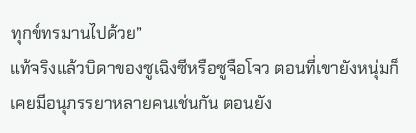ทุกข์ทรมานไปด้วย”
แท้จริงแล้วบิดาของซูเฉิงซีหรือซูจือโจว ตอนที่เขายังหนุ่มก็เคยมีอนุภรรยาหลายคนเช่นกัน ตอนยัง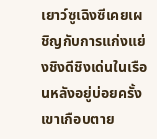เยาว์ซูเฉิงซีเคยเผชิญกับการแก่งแย่งชิงดีชิงเด่นในเรือนหลังอยู่บ่อยครั้ง เขาเกือบตาย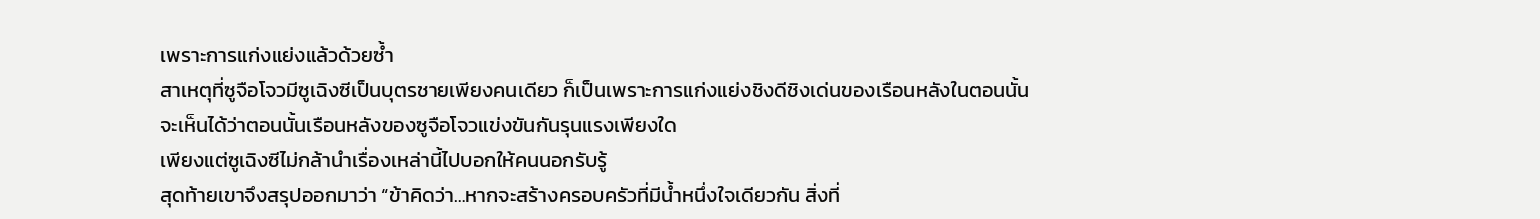เพราะการแก่งแย่งแล้วด้วยซ้ำ
สาเหตุที่ซูจือโจวมีซูเฉิงซีเป็นบุตรชายเพียงคนเดียว ก็เป็นเพราะการแก่งแย่งชิงดีชิงเด่นของเรือนหลังในตอนนั้น จะเห็นได้ว่าตอนนั้นเรือนหลังของซูจือโจวแข่งขันกันรุนแรงเพียงใด
เพียงแต่ซูเฉิงซีไม่กล้านำเรื่องเหล่านี้ไปบอกให้คนนอกรับรู้
สุดท้ายเขาจึงสรุปออกมาว่า “ข้าคิดว่า…หากจะสร้างครอบครัวที่มีน้ำหนึ่งใจเดียวกัน สิ่งที่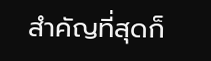สำคัญที่สุดก็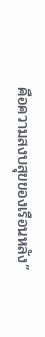คือความสงบสุขของเรือนหลัง”